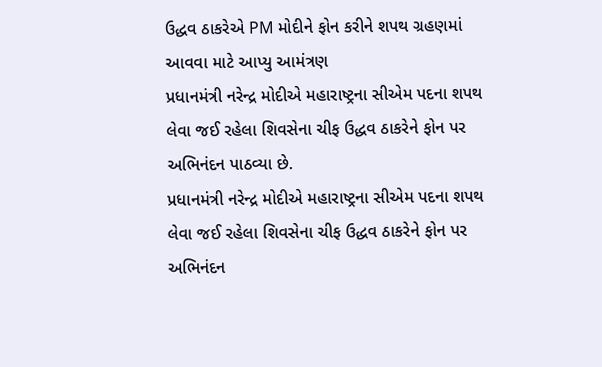ઉદ્ધવ ઠાકરેએ PM મોદીને ફોન કરીને શપથ ગ્રહણમાં આવવા માટે આપ્યુ આમંત્રણ
પ્રધાનમંત્રી નરેન્દ્ર મોદીએ મહારાષ્ટ્રના સીએમ પદના શપથ લેવા જઈ રહેલા શિવસેના ચીફ ઉદ્ધવ ઠાકરેને ફોન પર અભિનંદન પાઠવ્યા છે.
પ્રધાનમંત્રી નરેન્દ્ર મોદીએ મહારાષ્ટ્રના સીએમ પદના શપથ લેવા જઈ રહેલા શિવસેના ચીફ ઉદ્ધવ ઠાકરેને ફોન પર અભિનંદન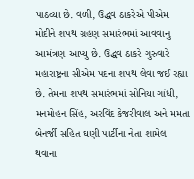પાઠવ્યા છે. વળી, ઉદ્ધવ ઠાકરેએ પીએમ મોદીને શપથ ગ્રહણ સમારંભમાં આવવાનુ આમંત્રણ આપ્યુ છે. ઉદ્ધવ ઠાકરે ગુરુવારે મહારાષ્ટ્રના સીએમ પદના શપથ લેવા જઈ રહ્યા છે. તેમના શપથ સમારંભમાં સોનિયા ગાંધી, મનમોહન સિંહ, અરવિંદ કેજરીવાલ અને મમતા બેનર્જી સહિત ઘણી પાર્ટીના નેતા શામેલ થવાના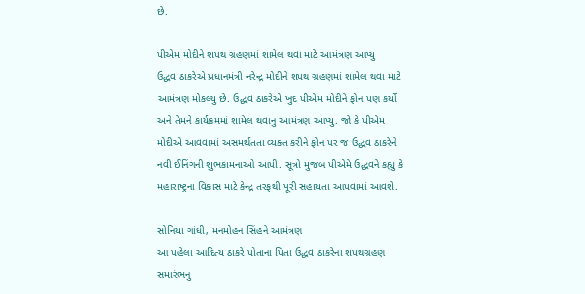છે.

પીએમ મોદીને શપથ ગ્રહણમાં શામેલ થવા માટે આમંત્રણ આપ્યુ
ઉદ્ધવ ઠાકરેએ પ્રધાનમંત્રી નરેન્દ્ર મોદીને શપથ ગ્રહણમાં શામેલ થવા માટે આમંત્રણ મોકલ્યુ છે. ઉદ્ધવ ઠાકરેએ ખુદ પીએમ મોદીને ફોન પણ કર્યો અને તેમને કાર્યક્રમમાં શામેલ થવાનુ આમંત્રણ આપ્યુ. જો કે પીએમ મોદીએ આવવામાં અસમર્થતતા વ્યક્ત કરીને ફોન પર જ ઉદ્ધવ ઠાકરેને નવી ઈનિંગની શુભકામનાઓ આપી. સૂત્રો મુજબ પીએમે ઉદ્ધવને કહ્યુ કે મહારાષ્ટ્રના વિકાસ માટે કેન્દ્ર તરફથી પૂરી સહાયતા આપવામાં આવશે.

સોનિયા ગાંધી, મનમોહન સિંહને આમંત્રણ
આ પહેલા આદિત્ય ઠાકરે પોતાના પિતા ઉદ્ધવ ઠાકરેના શપથગ્રહણ સમારંભનુ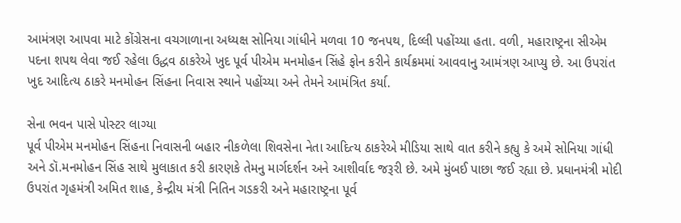આમંત્રણ આપવા માટે કોંગ્રેસના વચગાળાના અધ્યક્ષ સોનિયા ગાંધીને મળવા 10 જનપથ, દિલ્લી પહોંચ્યા હતા. વળી, મહારાષ્ટ્રના સીએમ પદના શપથ લેવા જઈ રહેલા ઉદ્ધવ ઠાકરેએ ખુદ પૂર્વ પીએમ મનમોહન સિંહે ફોન કરીને કાર્યક્રમમાં આવવાનુ આમંત્રણ આપ્યુ છે. આ ઉપરાંત ખુદ આદિત્ય ઠાકરે મનમોહન સિંહના નિવાસ સ્થાને પહોંચ્યા અને તેમને આમંત્રિત કર્યા.

સેના ભવન પાસે પોસ્ટર લાગ્યા
પૂર્વ પીએમ મનમોહન સિંહના નિવાસની બહાર નીકળેલા શિવસેના નેતા આદિત્ય ઠાકરેએ મીડિયા સાથે વાત કરીને કહ્યુ કે અમે સોનિયા ગાંધી અને ડૉ.મનમોહન સિંહ સાથે મુલાકાત કરી કારણકે તેમનુ માર્ગદર્શન અને આશીર્વાદ જરૂરી છે. અમે મુંબઈ પાછા જઈ રહ્યા છે. પ્રધાનમંત્રી મોદી ઉપરાંત ગૃહમંત્રી અમિત શાહ, કેન્દ્રીય મંત્રી નિતિન ગડકરી અને મહારાષ્ટ્રના પૂર્વ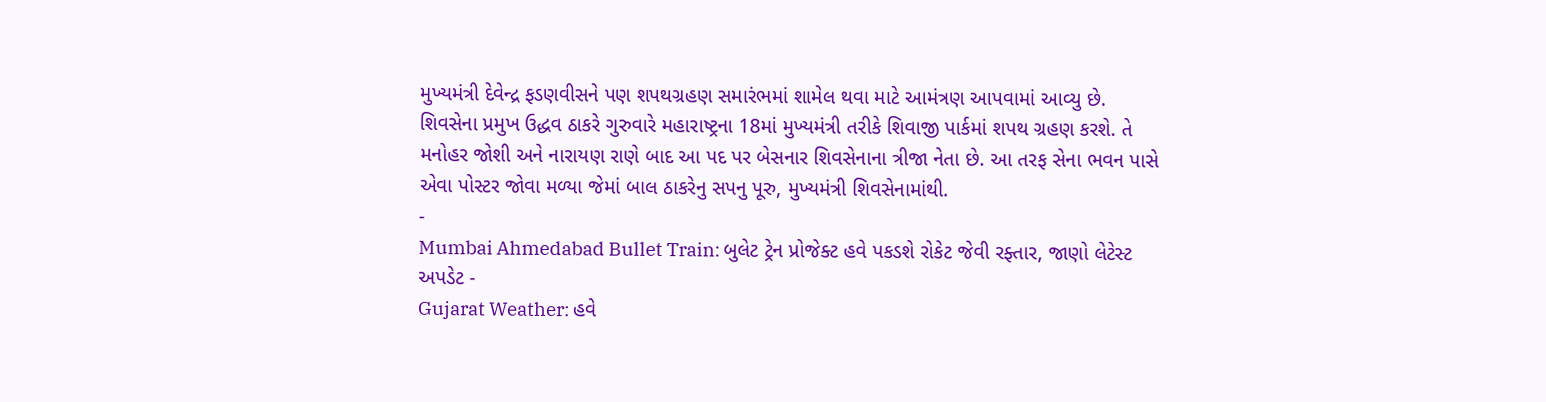મુખ્યમંત્રી દેવેન્દ્ર ફડણવીસને પણ શપથગ્રહણ સમારંભમાં શામેલ થવા માટે આમંત્રણ આપવામાં આવ્યુ છે. શિવસેના પ્રમુખ ઉદ્ધવ ઠાકરે ગુરુવારે મહારાષ્ટ્રના 18માં મુખ્યમંત્રી તરીકે શિવાજી પાર્કમાં શપથ ગ્રહણ કરશે. તે મનોહર જોશી અને નારાયણ રાણે બાદ આ પદ પર બેસનાર શિવસેનાના ત્રીજા નેતા છે. આ તરફ સેના ભવન પાસે એવા પોસ્ટર જોવા મળ્યા જેમાં બાલ ઠાકરેનુ સપનુ પૂરુ, મુખ્યમંત્રી શિવસેનામાંથી.
-
Mumbai Ahmedabad Bullet Train: બુલેટ ટ્રેન પ્રોજેક્ટ હવે પકડશે રોકેટ જેવી રફ્તાર, જાણો લેટેસ્ટ અપડેટ -
Gujarat Weather: હવે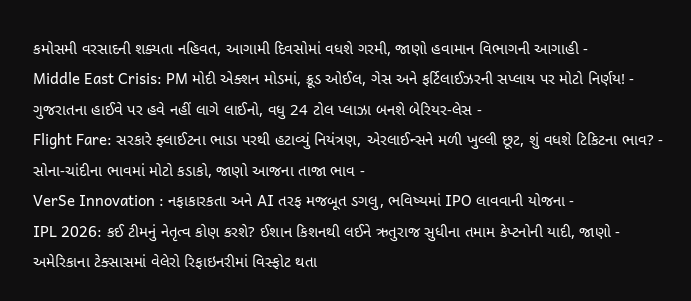કમોસમી વરસાદની શક્યતા નહિવત, આગામી દિવસોમાં વધશે ગરમી, જાણો હવામાન વિભાગની આગાહી -
Middle East Crisis: PM મોદી એક્શન મોડમાં, ક્રૂડ ઓઈલ, ગેસ અને ફર્ટિલાઈઝરની સપ્લાય પર મોટો નિર્ણય! -
ગુજરાતના હાઈવે પર હવે નહીં લાગે લાઈનો, વધુ 24 ટોલ પ્લાઝા બનશે બેરિયર-લેસ -
Flight Fare: સરકારે ફ્લાઈટના ભાડા પરથી હટાવ્યું નિયંત્રણ, એરલાઈન્સને મળી ખુલ્લી છૂટ, શું વધશે ટિકિટના ભાવ? -
સોના-ચાંદીના ભાવમાં મોટો કડાકો, જાણો આજના તાજા ભાવ -
VerSe Innovation : નફાકારકતા અને AI તરફ મજબૂત ડગલુ, ભવિષ્યમાં IPO લાવવાની યોજના -
IPL 2026: કઈ ટીમનું નેતૃત્વ કોણ કરશે? ઈશાન કિશનથી લઈને ઋતુરાજ સુધીના તમામ કેપ્ટનોની યાદી, જાણો -
અમેરિકાના ટેક્સાસમાં વેલેરો રિફાઇનરીમાં વિસ્ફોટ થતા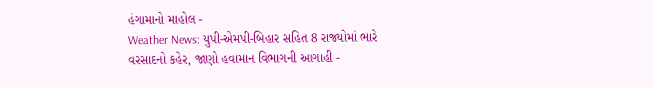હંગામાનો માહોલ -
Weather News: યુપી-એમપી-બિહાર સહિત 8 રાજ્યોમાં ભારે વરસાદનો કહેર, જાણો હવામાન વિભાગની આગાહી -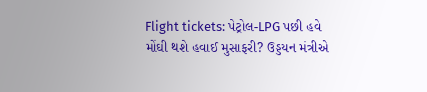Flight tickets: પેટ્રોલ-LPG પછી હવે મોંઘી થશે હવાઈ મુસાફરી? ઉડ્ડયન મંત્રીએ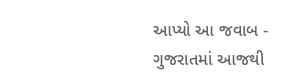આપ્યો આ જવાબ -
ગુજરાતમાં આજથી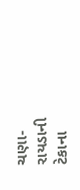ચણા-રાયડાની ટેકાના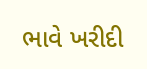ભાવે ખરીદી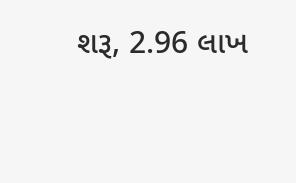શરૂ, 2.96 લાખ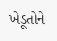ખેડૂતોને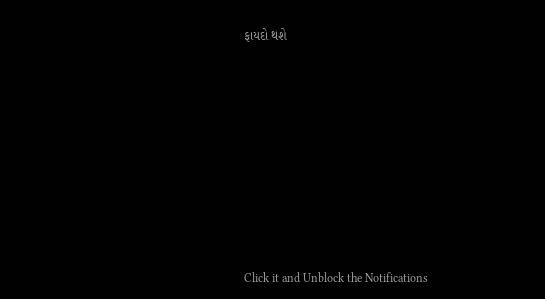ફાયદો થશે










Click it and Unblock the Notifications